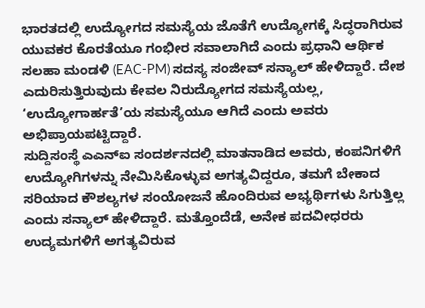ಭಾರತದಲ್ಲಿ ಉದ್ಯೋಗದ ಸಮಸ್ಯೆಯ ಜೊತೆಗೆ ಉದ್ಯೋಗಕ್ಕೆ ಸಿದ್ಧರಾಗಿರುವ ಯುವಕರ ಕೊರತೆಯೂ ಗಂಭೀರ ಸವಾಲಾಗಿದೆ ಎಂದು ಪ್ರಧಾನಿ ಆರ್ಥಿಕ ಸಲಹಾ ಮಂಡಳಿ (EAC-PM) ಸದಸ್ಯ ಸಂಜೀವ್ ಸನ್ಯಾಲ್ ಹೇಳಿದ್ದಾರೆ. ದೇಶ ಎದುರಿಸುತ್ತಿರುವುದು ಕೇವಲ ನಿರುದ್ಯೋಗದ ಸಮಸ್ಯೆಯಲ್ಲ, ‘ಉದ್ಯೋಗಾರ್ಹತೆ’ಯ ಸಮಸ್ಯೆಯೂ ಆಗಿದೆ ಎಂದು ಅವರು ಅಭಿಪ್ರಾಯಪಟ್ಟಿದ್ದಾರೆ.
ಸುದ್ದಿಸಂಸ್ಥೆ ಎಎನ್ಐ ಸಂದರ್ಶನದಲ್ಲಿ ಮಾತನಾಡಿದ ಅವರು, ಕಂಪನಿಗಳಿಗೆ ಉದ್ಯೋಗಿಗಳನ್ನು ನೇಮಿಸಿಕೊಳ್ಳುವ ಅಗತ್ಯವಿದ್ದರೂ, ತಮಗೆ ಬೇಕಾದ ಸರಿಯಾದ ಕೌಶಲ್ಯಗಳ ಸಂಯೋಜನೆ ಹೊಂದಿರುವ ಅಭ್ಯರ್ಥಿಗಳು ಸಿಗುತ್ತಿಲ್ಲ ಎಂದು ಸನ್ಯಾಲ್ ಹೇಳಿದ್ದಾರೆ. ಮತ್ತೊಂದೆಡೆ, ಅನೇಕ ಪದವೀಧರರು ಉದ್ಯಮಗಳಿಗೆ ಅಗತ್ಯವಿರುವ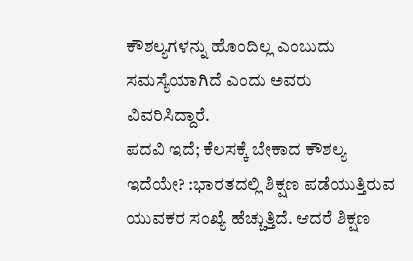ಕೌಶಲ್ಯಗಳನ್ನು ಹೊಂದಿಲ್ಲ ಎಂಬುದು ಸಮಸ್ಯೆಯಾಗಿದೆ ಎಂದು ಅವರು ವಿವರಿಸಿದ್ದಾರೆ.
ಪದವಿ ಇದೆ; ಕೆಲಸಕ್ಕೆ ಬೇಕಾದ ಕೌಶಲ್ಯ ಇದೆಯೇ? :ಭಾರತದಲ್ಲಿ ಶಿಕ್ಷಣ ಪಡೆಯುತ್ತಿರುವ ಯುವಕರ ಸಂಖ್ಯೆ ಹೆಚ್ಚುತ್ತಿದೆ. ಆದರೆ ಶಿಕ್ಷಣ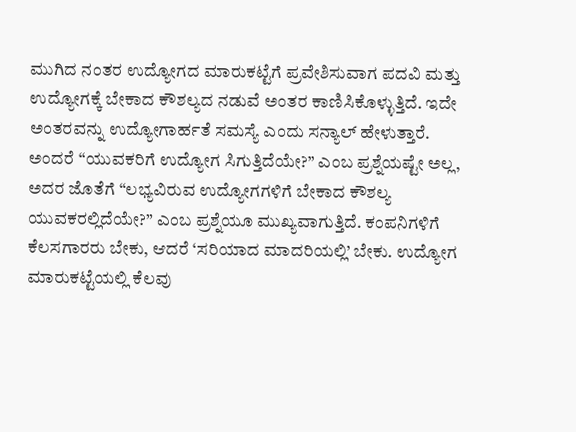ಮುಗಿದ ನಂತರ ಉದ್ಯೋಗದ ಮಾರುಕಟ್ಟೆಗೆ ಪ್ರವೇಶಿಸುವಾಗ ಪದವಿ ಮತ್ತು ಉದ್ಯೋಗಕ್ಕೆ ಬೇಕಾದ ಕೌಶಲ್ಯದ ನಡುವೆ ಅಂತರ ಕಾಣಿಸಿಕೊಳ್ಳುತ್ತಿದೆ. ಇದೇ ಅಂತರವನ್ನು ಉದ್ಯೋಗಾರ್ಹತೆ ಸಮಸ್ಯೆ ಎಂದು ಸನ್ಯಾಲ್ ಹೇಳುತ್ತಾರೆ.
ಅಂದರೆ “ಯುವಕರಿಗೆ ಉದ್ಯೋಗ ಸಿಗುತ್ತಿದೆಯೇ?” ಎಂಬ ಪ್ರಶ್ನೆಯಷ್ಟೇ ಅಲ್ಲ, ಅದರ ಜೊತೆಗೆ “ಲಭ್ಯವಿರುವ ಉದ್ಯೋಗಗಳಿಗೆ ಬೇಕಾದ ಕೌಶಲ್ಯ ಯುವಕರಲ್ಲಿದೆಯೇ?” ಎಂಬ ಪ್ರಶ್ನೆಯೂ ಮುಖ್ಯವಾಗುತ್ತಿದೆ. ಕಂಪನಿಗಳಿಗೆ ಕೆಲಸಗಾರರು ಬೇಕು, ಆದರೆ ‘ಸರಿಯಾದ ಮಾದರಿಯಲ್ಲಿ’ ಬೇಕು. ಉದ್ಯೋಗ ಮಾರುಕಟ್ಟೆಯಲ್ಲಿ ಕೆಲವು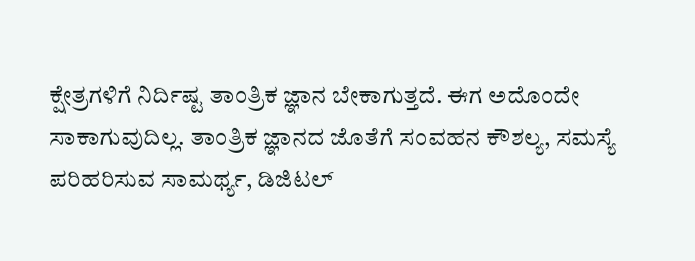ಕ್ಷೇತ್ರಗಳಿಗೆ ನಿರ್ದಿಷ್ಟ ತಾಂತ್ರಿಕ ಜ್ಞಾನ ಬೇಕಾಗುತ್ತದೆ. ಈಗ ಅದೊಂದೇ ಸಾಕಾಗುವುದಿಲ್ಲ. ತಾಂತ್ರಿಕ ಜ್ಞಾನದ ಜೊತೆಗೆ ಸಂವಹನ ಕೌಶಲ್ಯ, ಸಮಸ್ಯೆ ಪರಿಹರಿಸುವ ಸಾಮರ್ಥ್ಯ, ಡಿಜಿಟಲ್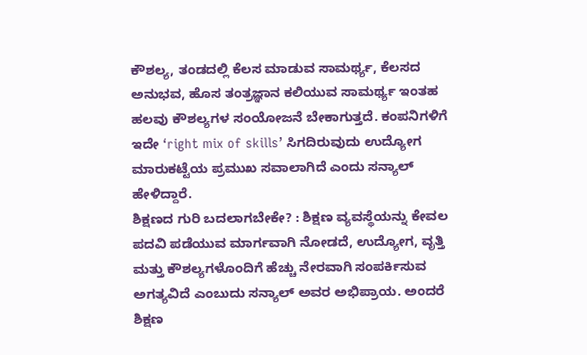ಕೌಶಲ್ಯ, ತಂಡದಲ್ಲಿ ಕೆಲಸ ಮಾಡುವ ಸಾಮರ್ಥ್ಯ, ಕೆಲಸದ ಅನುಭವ, ಹೊಸ ತಂತ್ರಜ್ಞಾನ ಕಲಿಯುವ ಸಾಮರ್ಥ್ಯ ಇಂತಹ ಹಲವು ಕೌಶಲ್ಯಗಳ ಸಂಯೋಜನೆ ಬೇಕಾಗುತ್ತದೆ. ಕಂಪನಿಗಳಿಗೆ ಇದೇ ‘right mix of skills’ ಸಿಗದಿರುವುದು ಉದ್ಯೋಗ ಮಾರುಕಟ್ಟೆಯ ಪ್ರಮುಖ ಸವಾಲಾಗಿದೆ ಎಂದು ಸನ್ಯಾಲ್ ಹೇಳಿದ್ದಾರೆ.
ಶಿಕ್ಷಣದ ಗುರಿ ಬದಲಾಗಬೇಕೇ? : ಶಿಕ್ಷಣ ವ್ಯವಸ್ಥೆಯನ್ನು ಕೇವಲ ಪದವಿ ಪಡೆಯುವ ಮಾರ್ಗವಾಗಿ ನೋಡದೆ, ಉದ್ಯೋಗ, ವೃತ್ತಿ ಮತ್ತು ಕೌಶಲ್ಯಗಳೊಂದಿಗೆ ಹೆಚ್ಚು ನೇರವಾಗಿ ಸಂಪರ್ಕಿಸುವ ಅಗತ್ಯವಿದೆ ಎಂಬುದು ಸನ್ಯಾಲ್ ಅವರ ಅಭಿಪ್ರಾಯ. ಅಂದರೆ ಶಿಕ್ಷಣ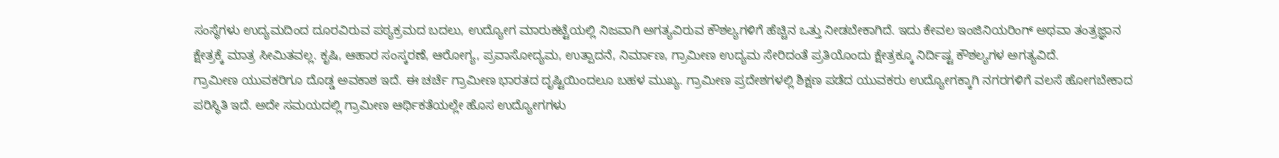ಸಂಸ್ಥೆಗಳು ಉದ್ಯಮದಿಂದ ದೂರವಿರುವ ಪಠ್ಯಕ್ರಮದ ಬದಲು, ಉದ್ಯೋಗ ಮಾರುಕಟ್ಟೆಯಲ್ಲಿ ನಿಜವಾಗಿ ಅಗತ್ಯವಿರುವ ಕೌಶಲ್ಯಗಳಿಗೆ ಹೆಚ್ಚಿನ ಒತ್ತು ನೀಡಬೇಕಾಗಿದೆ. ಇದು ಕೇವಲ ಇಂಜಿನಿಯರಿಂಗ್ ಅಥವಾ ತಂತ್ರಜ್ಞಾನ ಕ್ಷೇತ್ರಕ್ಕೆ ಮಾತ್ರ ಸೀಮಿತವಲ್ಲ. ಕೃಷಿ, ಆಹಾರ ಸಂಸ್ಕರಣೆ, ಆರೋಗ್ಯ, ಪ್ರವಾಸೋದ್ಯಮ, ಉತ್ಪಾದನೆ, ನಿರ್ಮಾಣ, ಗ್ರಾಮೀಣ ಉದ್ಯಮ ಸೇರಿದಂತೆ ಪ್ರತಿಯೊಂದು ಕ್ಷೇತ್ರಕ್ಕೂ ನಿರ್ದಿಷ್ಟ ಕೌಶಲ್ಯಗಳ ಅಗತ್ಯವಿದೆ.
ಗ್ರಾಮೀಣ ಯುವಕರಿಗೂ ದೊಡ್ಡ ಅವಕಾಶ ಇದೆ. ಈ ಚರ್ಚೆ ಗ್ರಾಮೀಣ ಭಾರತದ ದೃಷ್ಟಿಯಿಂದಲೂ ಬಹಳ ಮುಖ್ಯ. ಗ್ರಾಮೀಣ ಪ್ರದೇಶಗಳಲ್ಲಿ ಶಿಕ್ಷಣ ಪಡೆದ ಯುವಕರು ಉದ್ಯೋಗಕ್ಕಾಗಿ ನಗರಗಳಿಗೆ ವಲಸೆ ಹೋಗಬೇಕಾದ ಪರಿಸ್ಥಿತಿ ಇದೆ. ಅದೇ ಸಮಯದಲ್ಲಿ ಗ್ರಾಮೀಣ ಆರ್ಥಿಕತೆಯಲ್ಲೇ ಹೊಸ ಉದ್ಯೋಗಗಳು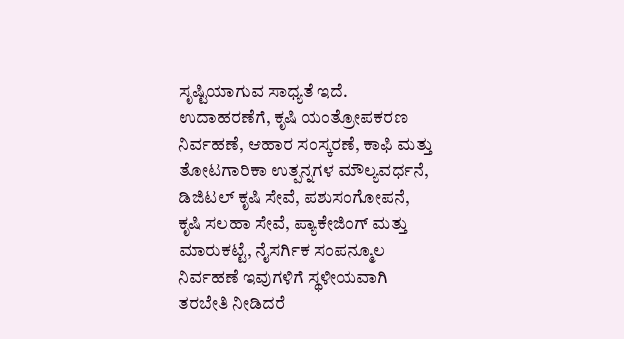ಸೃಷ್ಟಿಯಾಗುವ ಸಾಧ್ಯತೆ ಇದೆ. ಉದಾಹರಣೆಗೆ, ಕೃಷಿ ಯಂತ್ರೋಪಕರಣ ನಿರ್ವಹಣೆ, ಆಹಾರ ಸಂಸ್ಕರಣೆ, ಕಾಫಿ ಮತ್ತು ತೋಟಗಾರಿಕಾ ಉತ್ಪನ್ನಗಳ ಮೌಲ್ಯವರ್ಧನೆ, ಡಿಜಿಟಲ್ ಕೃಷಿ ಸೇವೆ, ಪಶುಸಂಗೋಪನೆ, ಕೃಷಿ ಸಲಹಾ ಸೇವೆ, ಪ್ಯಾಕೇಜಿಂಗ್ ಮತ್ತು ಮಾರುಕಟ್ಟೆ, ನೈಸರ್ಗಿಕ ಸಂಪನ್ಮೂಲ ನಿರ್ವಹಣೆ ಇವುಗಳಿಗೆ ಸ್ಥಳೀಯವಾಗಿ ತರಬೇತಿ ನೀಡಿದರೆ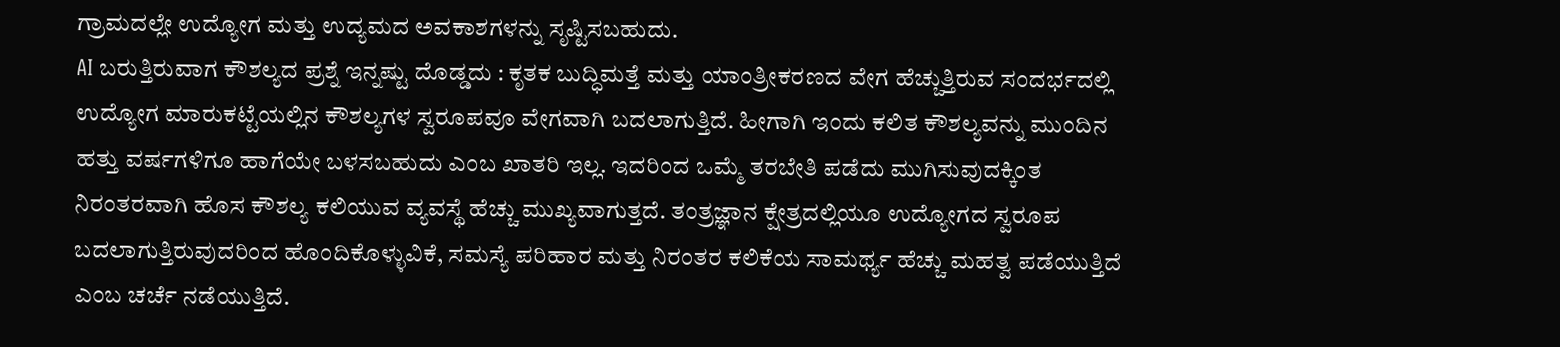ಗ್ರಾಮದಲ್ಲೇ ಉದ್ಯೋಗ ಮತ್ತು ಉದ್ಯಮದ ಅವಕಾಶಗಳನ್ನು ಸೃಷ್ಟಿಸಬಹುದು.
AI ಬರುತ್ತಿರುವಾಗ ಕೌಶಲ್ಯದ ಪ್ರಶ್ನೆ ಇನ್ನಷ್ಟು ದೊಡ್ಡದು : ಕೃತಕ ಬುದ್ಧಿಮತ್ತೆ ಮತ್ತು ಯಾಂತ್ರೀಕರಣದ ವೇಗ ಹೆಚ್ಚುತ್ತಿರುವ ಸಂದರ್ಭದಲ್ಲಿ ಉದ್ಯೋಗ ಮಾರುಕಟ್ಟೆಯಲ್ಲಿನ ಕೌಶಲ್ಯಗಳ ಸ್ವರೂಪವೂ ವೇಗವಾಗಿ ಬದಲಾಗುತ್ತಿದೆ. ಹೀಗಾಗಿ ಇಂದು ಕಲಿತ ಕೌಶಲ್ಯವನ್ನು ಮುಂದಿನ ಹತ್ತು ವರ್ಷಗಳಿಗೂ ಹಾಗೆಯೇ ಬಳಸಬಹುದು ಎಂಬ ಖಾತರಿ ಇಲ್ಲ. ಇದರಿಂದ ಒಮ್ಮೆ ತರಬೇತಿ ಪಡೆದು ಮುಗಿಸುವುದಕ್ಕಿಂತ ನಿರಂತರವಾಗಿ ಹೊಸ ಕೌಶಲ್ಯ ಕಲಿಯುವ ವ್ಯವಸ್ಥೆ ಹೆಚ್ಚು ಮುಖ್ಯವಾಗುತ್ತದೆ. ತಂತ್ರಜ್ಞಾನ ಕ್ಷೇತ್ರದಲ್ಲಿಯೂ ಉದ್ಯೋಗದ ಸ್ವರೂಪ ಬದಲಾಗುತ್ತಿರುವುದರಿಂದ ಹೊಂದಿಕೊಳ್ಳುವಿಕೆ, ಸಮಸ್ಯೆ ಪರಿಹಾರ ಮತ್ತು ನಿರಂತರ ಕಲಿಕೆಯ ಸಾಮರ್ಥ್ಯ ಹೆಚ್ಚು ಮಹತ್ವ ಪಡೆಯುತ್ತಿದೆ ಎಂಬ ಚರ್ಚೆ ನಡೆಯುತ್ತಿದೆ.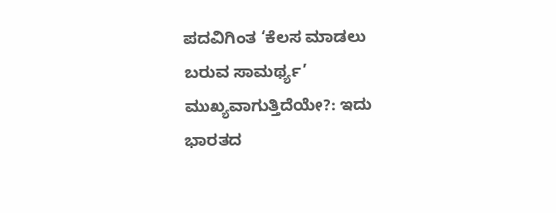ಪದವಿಗಿಂತ ‘ಕೆಲಸ ಮಾಡಲು ಬರುವ ಸಾಮರ್ಥ್ಯ’ ಮುಖ್ಯವಾಗುತ್ತಿದೆಯೇ?: ಇದು ಭಾರತದ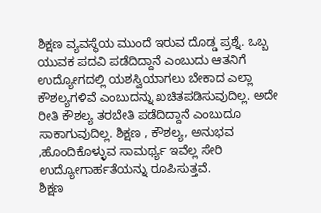ಶಿಕ್ಷಣ ವ್ಯವಸ್ಥೆಯ ಮುಂದೆ ಇರುವ ದೊಡ್ಡ ಪ್ರಶ್ನೆ. ಒಬ್ಬ ಯುವಕ ಪದವಿ ಪಡೆದಿದ್ದಾನೆ ಎಂಬುದು ಆತನಿಗೆ ಉದ್ಯೋಗದಲ್ಲಿ ಯಶಸ್ವಿಯಾಗಲು ಬೇಕಾದ ಎಲ್ಲಾ ಕೌಶಲ್ಯಗಳಿವೆ ಎಂಬುದನ್ನು ಖಚಿತಪಡಿಸುವುದಿಲ್ಲ. ಅದೇ ರೀತಿ ಕೌಶಲ್ಯ ತರಬೇತಿ ಪಡೆದಿದ್ದಾನೆ ಎಂಬುದೂ ಸಾಕಾಗುವುದಿಲ್ಲ. ಶಿಕ್ಷಣ , ಕೌಶಲ್ಯ, ಅನುಭವ ,ಹೊಂದಿಕೊಳ್ಳುವ ಸಾಮರ್ಥ್ಯ ಇವೆಲ್ಲ ಸೇರಿ ಉದ್ಯೋಗಾರ್ಹತೆಯನ್ನು ರೂಪಿಸುತ್ತವೆ.
ಶಿಕ್ಷಣ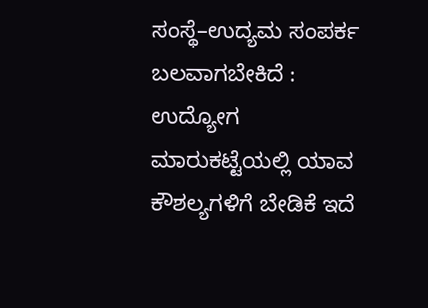ಸಂಸ್ಥೆ–ಉದ್ಯಮ ಸಂಪರ್ಕ ಬಲವಾಗಬೇಕಿದೆ : ಉದ್ಯೋಗ ಮಾರುಕಟ್ಟೆಯಲ್ಲಿ ಯಾವ ಕೌಶಲ್ಯಗಳಿಗೆ ಬೇಡಿಕೆ ಇದೆ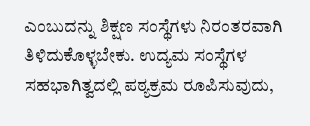ಎಂಬುದನ್ನು ಶಿಕ್ಷಣ ಸಂಸ್ಥೆಗಳು ನಿರಂತರವಾಗಿ ತಿಳಿದುಕೊಳ್ಳಬೇಕು. ಉದ್ಯಮ ಸಂಸ್ಥೆಗಳ ಸಹಭಾಗಿತ್ವದಲ್ಲಿ ಪಠ್ಯಕ್ರಮ ರೂಪಿಸುವುದು,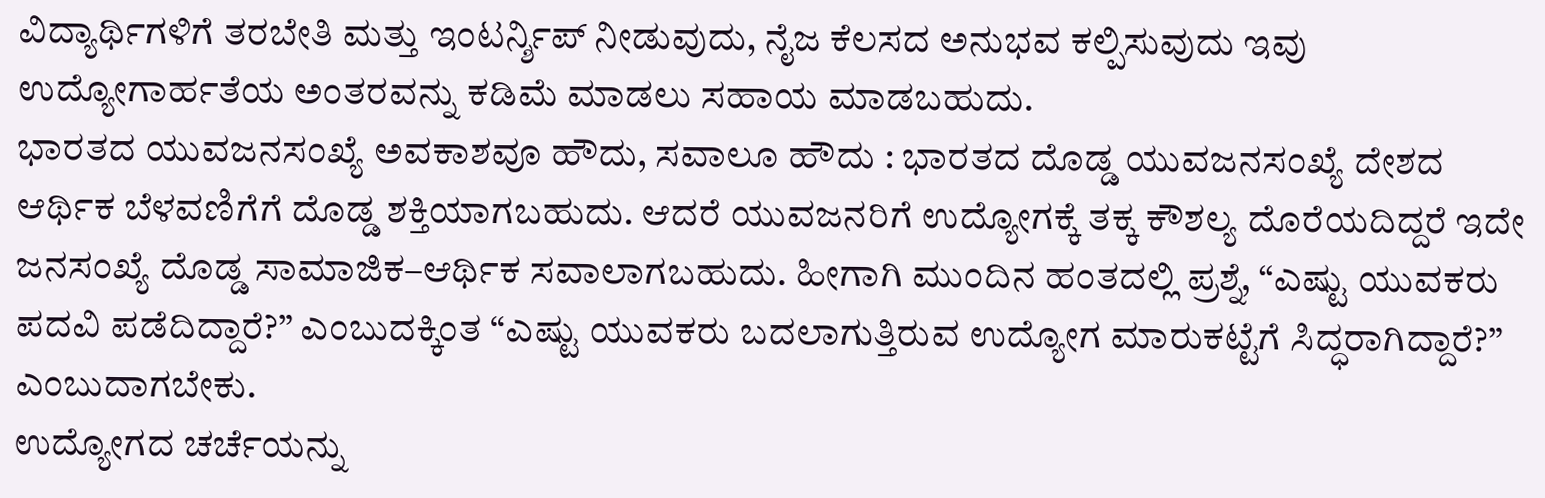ವಿದ್ಯಾರ್ಥಿಗಳಿಗೆ ತರಬೇತಿ ಮತ್ತು ಇಂಟರ್ನ್ಶಿಪ್ ನೀಡುವುದು, ನೈಜ ಕೆಲಸದ ಅನುಭವ ಕಲ್ಪಿಸುವುದು ಇವು ಉದ್ಯೋಗಾರ್ಹತೆಯ ಅಂತರವನ್ನು ಕಡಿಮೆ ಮಾಡಲು ಸಹಾಯ ಮಾಡಬಹುದು.
ಭಾರತದ ಯುವಜನಸಂಖ್ಯೆ ಅವಕಾಶವೂ ಹೌದು, ಸವಾಲೂ ಹೌದು : ಭಾರತದ ದೊಡ್ಡ ಯುವಜನಸಂಖ್ಯೆ ದೇಶದ ಆರ್ಥಿಕ ಬೆಳವಣಿಗೆಗೆ ದೊಡ್ಡ ಶಕ್ತಿಯಾಗಬಹುದು. ಆದರೆ ಯುವಜನರಿಗೆ ಉದ್ಯೋಗಕ್ಕೆ ತಕ್ಕ ಕೌಶಲ್ಯ ದೊರೆಯದಿದ್ದರೆ ಇದೇ ಜನಸಂಖ್ಯೆ ದೊಡ್ಡ ಸಾಮಾಜಿಕ–ಆರ್ಥಿಕ ಸವಾಲಾಗಬಹುದು. ಹೀಗಾಗಿ ಮುಂದಿನ ಹಂತದಲ್ಲಿ ಪ್ರಶ್ನೆ, “ಎಷ್ಟು ಯುವಕರು ಪದವಿ ಪಡೆದಿದ್ದಾರೆ?” ಎಂಬುದಕ್ಕಿಂತ “ಎಷ್ಟು ಯುವಕರು ಬದಲಾಗುತ್ತಿರುವ ಉದ್ಯೋಗ ಮಾರುಕಟ್ಟೆಗೆ ಸಿದ್ಧರಾಗಿದ್ದಾರೆ?” ಎಂಬುದಾಗಬೇಕು.
ಉದ್ಯೋಗದ ಚರ್ಚೆಯನ್ನು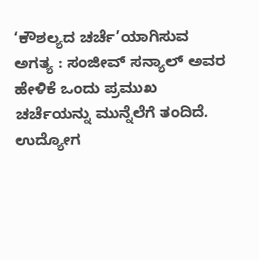‘ಕೌಶಲ್ಯದ ಚರ್ಚೆ’ಯಾಗಿಸುವ ಅಗತ್ಯ : ಸಂಜೀವ್ ಸನ್ಯಾಲ್ ಅವರ ಹೇಳಿಕೆ ಒಂದು ಪ್ರಮುಖ ಚರ್ಚೆಯನ್ನು ಮುನ್ನೆಲೆಗೆ ತಂದಿದೆ. ಉದ್ಯೋಗ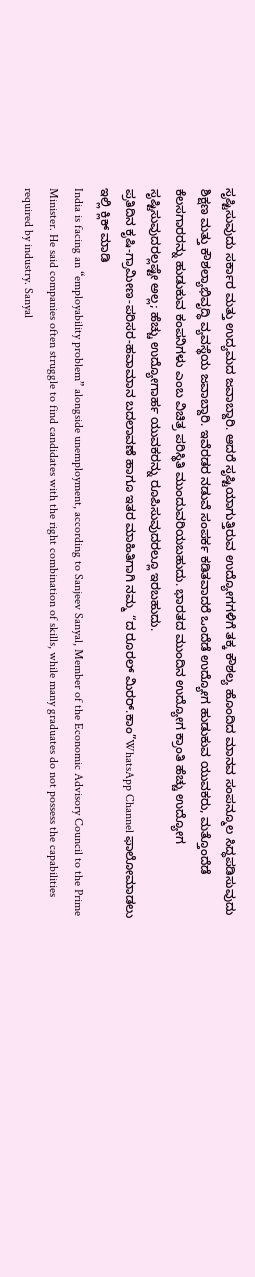ಸೃಷ್ಟಿಸುವುದು ಸರ್ಕಾರ ಮತ್ತು ಉದ್ಯಮದ ಜವಾಬ್ದಾರಿ. ಆದರೆ ಸೃಷ್ಟಿಯಾಗುತ್ತಿರುವ ಉದ್ಯೋಗಗಳಿಗೆ ತಕ್ಕ ಕೌಶಲ್ಯ ಹೊಂದಿದ ಮಾನವ ಸಂಪನ್ಮೂಲ ಸಿದ್ಧಪಡಿಸುವುದು ಶಿಕ್ಷಣ ಮತ್ತು ಕೌಶಲ್ಯಾಭಿವೃದ್ಧಿ ವ್ಯವಸ್ಥೆಯ ಜವಾಬ್ದಾರಿ. ಇವೆರಡರ ನಡುವೆ ಸಂಪರ್ಕ ಕಡಿತವಾದರೆ ಒಂದೆಡೆ ಉದ್ಯೋಗ ಹುಡುಕುವ ಯುವಕರು, ಮತ್ತೊಂದೆಡೆ ಕೆಲಸಗಾರರನ್ನು ಹುಡುಕುವ ಕಂಪನಿಗಳು ಎಂಬ ವಿಚಿತ್ರ ಪರಿಸ್ಥಿತಿ ಮುಂದುವರಿಯಬಹುದು. ಭಾರತದ ಮುಂದಿನ ಉದ್ಯೋಗ ಕ್ರಾಂತಿ ಹೆಚ್ಚು ಉದ್ಯೋಗ ಸೃಷ್ಟಿಸುವುದರಲ್ಲಷ್ಟೇ ಅಲ್ಲ; ಹೆಚ್ಚು ಉದ್ಯೋಗಾರ್ಹ ಯುವಕರನ್ನು ರೂಪಿಸುವುದರಲ್ಲೂ ಇರಬಹುದು.
ಪ್ರತಿದಿನ ಕೃಷಿ-ಗ್ರಾಮೀಣ-ಪರಿಸರ-ಹವಾಮಾನ ಬದಲಾವಣೆ ಹಾಗೂ ಇತರ ಮಾಹಿತಿಗಾಗಿ ನಮ್ಮ “ದ ರೂರಲ್ ಮಿರರ್.ಕಾಂ”WhatsApp Channel ಫಾಲೋಮಾಡಲು ಇಲ್ಲಿ ಕ್ಲಿಕ್ ಮಾಡಿ
India is facing an “employability problem” alongside unemployment, according to Sanjeev Sanyal, Member of the Economic Advisory Council to the Prime Minister. He said companies often struggle to find candidates with the right combination of skills, while many graduates do not possess the capabilities required by industry. Sanyal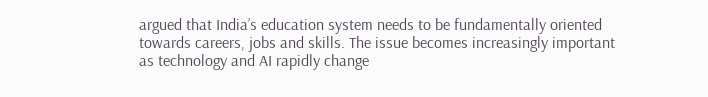argued that India’s education system needs to be fundamentally oriented towards careers, jobs and skills. The issue becomes increasingly important as technology and AI rapidly change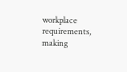workplace requirements, making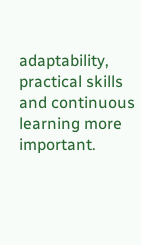adaptability, practical skills and continuous learning more important.